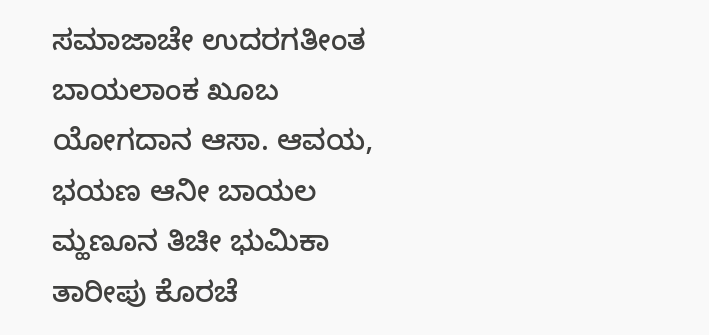ಸಮಾಜಾಚೇ ಉದರಗತೀಂತ ಬಾಯಲಾಂಕ ಖೂಬ ಯೋಗದಾನ ಆಸಾ. ಆವಯ, ಭಯಣ ಆನೀ ಬಾಯಲ ಮ್ಹಣೂನ ತಿಚೀ ಭುಮಿಕಾ ತಾರೀಪು ಕೊರಚೆ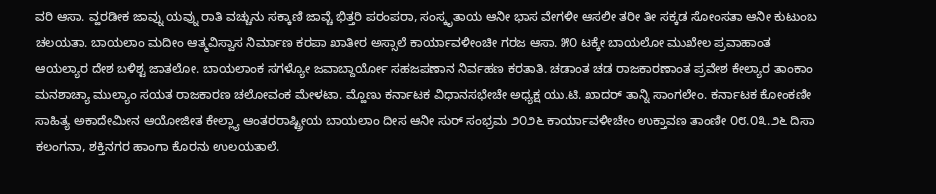ವರಿ ಆಸಾ. ವ್ಹರಡೀಕ ಜಾವ್ನು ಯವ್ನು ರಾತಿ ವಚ್ಚುನು ಸಕ್ಕಾಣಿ ಜಾವ್ಚೆ ಭಿತ್ತರಿ ಪರಂಪರಾ, ಸಂಸ್ಕೃತಾಯ ಆನೀ ಭಾಸ ವೇಗಳೀ ಆಸಲೀ ತರೀ ತೀ ಸಕ್ಕಡ ಸೋಂಸತಾ ಆನೀ ಕುಟುಂಬ ಚಲಯತಾ. ಬಾಯಲಾಂ ಮದೀಂ ಆತ್ಮವಿಸ್ವಾಸ ನಿರ್ಮಾಣ ಕರಪಾ ಖಾತೀರ ಅಸ್ಸಾಲೆ ಕಾರ್ಯಾವಳೀಂಚೀ ಗರಜ ಆಸಾ. ೫೦ ಟಕ್ಕೇ ಬಾಯಲೋ ಮುಖೇಲ ಪ್ರವಾಹಾಂತ ಆಯಲ್ಯಾರ ದೇಶ ಬಳಿಶ್ಟ ಜಾತಲೋ. ಬಾಯಲಾಂಕ ಸಗಳ್ಯೋ ಜವಾಬ್ದಾರ್ಯೋ ಸಹಜಪಣಾನ ನಿರ್ವಹಣ ಕರತಾತಿ. ಚಡಾಂತ ಚಡ ರಾಜಕಾರಣಾಂತ ಪ್ರವೇಶ ಕೇಲ್ಯಾರ ತಾಂಕಾಂ ಮನಶಾಚ್ಯಾ ಮುಲ್ಯಾಂ ಸಯತ ರಾಜಕಾರಣ ಚಲೋವಂಕ ಮೇಳಟಾ. ಮ್ಹೊಣು ಕರ್ನಾಟಕ ವಿಧಾನಸಭೇಚೇ ಅಧ್ಯಕ್ಷ ಯು.ಟಿ. ಖಾದರ್ ತಾನ್ನಿ ಸಾಂಗಲೇಂ. ಕರ್ನಾಟಕ ಕೋಂಕಣೀ ಸಾಹಿತ್ಯ ಅಕಾದೇಮೀನ ಆಯೋಜೀತ ಕೇಲ್ಲ್ಯಾ ಆಂತರರಾಷ್ಟ್ರೀಯ ಬಾಯಲಾಂ ದೀಸ ಆನೀ ಸುರ್ ಸಂಭ್ರಮ ೨೦೨೬ ಕಾರ್ಯಾವಳೀಚೇಂ ಉಕ್ತಾವಣ ತಾಂಣೀ ೦೮.೦೩.೨೬ ದಿಸಾ ಕಲಂಗನಾ, ಶಕ್ತಿನಗರ ಹಾಂಗಾ ಕೊರನು ಉಲಯತಾಲೆ.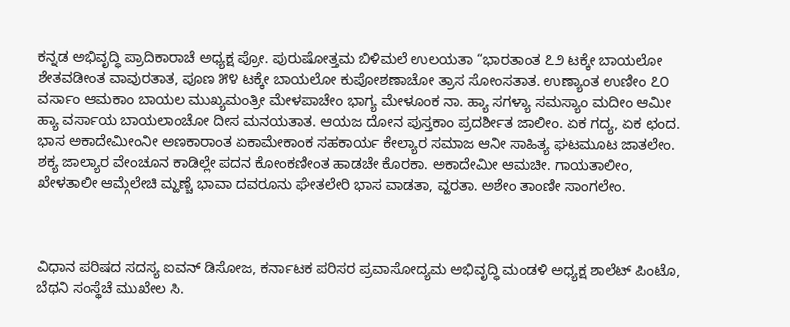ಕನ್ನಡ ಅಭಿವೃದ್ಧಿ ಪ್ರಾದಿಕಾರಾಚೆ ಅಧ್ಯಕ್ಷ ಪ್ರೋ. ಪುರುಷೋತ್ತಮ ಬಿಳಿಮಲೆ ಉಲಯತಾ “ಭಾರತಾಂತ ೭೨ ಟಕ್ಕೇ ಬಾಯಲೋ ಶೇತವಡೀಂತ ವಾವುರತಾತ, ಪೂಣ ೫೪ ಟಕ್ಕೇ ಬಾಯಲೋ ಕುಪೋಶಣಾಚೋ ತ್ರಾಸ ಸೋಂಸತಾತ. ಉಣ್ಯಾಂತ ಉಣೀಂ ೭೦ ವರ್ಸಾಂ ಆಮಕಾಂ ಬಾಯಲ ಮುಖ್ಯಮಂತ್ರೀ ಮೇಳಪಾಚೇಂ ಭಾಗ್ಯ ಮೇಳೂಂಕ ನಾ. ಹ್ಯಾ ಸಗಳ್ಯಾ ಸಮಸ್ಯಾಂ ಮದೀಂ ಆಮೀ ಹ್ಯಾ ವರ್ಸಾಯ ಬಾಯಲಾಂಚೋ ದೀಸ ಮನಯತಾತ. ಆಯಜ ದೋನ ಪುಸ್ತಕಾಂ ಪ್ರದರ್ಶೀತ ಜಾಲೀಂ. ಏಕ ಗದ್ಯ, ಏಕ ಛಂದ. ಭಾಸ ಅಕಾದೇಮೀಂನೀ ಅಣಕಾರಾಂತ ಏಕಾಮೇಕಾಂಕ ಸಹಕಾರ್ಯ ಕೇಲ್ಯಾರ ಸಮಾಜ ಆನೀ ಸಾಹಿತ್ಯ ಘಟಮೂಟ ಜಾತಲೇಂ. ಶಕ್ಯ ಜಾಲ್ಯಾರ ವೇಂಚೂನ ಕಾಡಿಲ್ಲೇ ಪದನ ಕೋಂಕಣೀಂತ ಹಾಡಚೇ ಕೊರಕಾ. ಅಕಾದೇಮೀ ಆಮಚೀ. ಗಾಯತಾಲೀಂ, ಖೇಳತಾಲೀ ಆಮ್ಗೆಲೇಚಿ ಮ್ಹಣ್ಚೆ ಭಾವಾ ದವರೂನು ಘೇತಲೇರಿ ಭಾಸ ವಾಡತಾ, ವ್ಹರತಾ. ಅಶೇಂ ತಾಂಣೀ ಸಾಂಗಲೇಂ.



ವಿಧಾನ ಪರಿಷದ ಸದಸ್ಯ ಐವನ್ ಡಿಸೋಜ, ಕರ್ನಾಟಕ ಪರಿಸರ ಪ್ರವಾಸೋದ್ಯಮ ಅಭಿವೃದ್ಧಿ ಮಂಡಳಿ ಅಧ್ಯಕ್ಷ ಶಾಲೆಟ್ ಪಿಂಟೊ, ಬೆಥನಿ ಸಂಸ್ಥೆಚೆ ಮುಖೇಲ ಸಿ.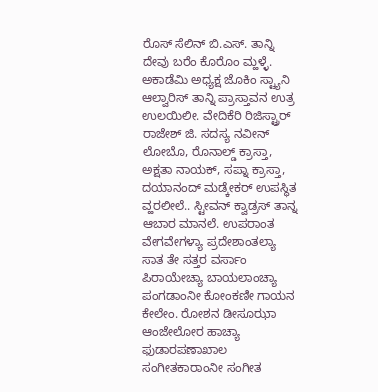ರೊಸ್ ಸೆಲಿನ್ ಬಿ.ಎಸ್. ತಾನ್ನಿ ದೇವು ಬರೆಂ ಕೊರೊಂ ಮ್ಹಳ್ಳೆ. ಅಕಾಡೆಮಿ ಅಧ್ಯಕ್ಷ ಜೊಕಿಂ ಸ್ಟ್ಯಾನಿ ಆಲ್ವಾರಿಸ್ ತಾನ್ನಿ ಪ್ರಾಸ್ತಾವನ ಉತ್ರ ಉಲಯಿಲೀ. ವೇದಿಕೆರಿ ರಿಜಿಸ್ಟ್ರಾರ್ ರಾಜೇಶ್ ಜಿ. ಸದಸ್ಯ ನವೀನ್ ಲೋಬೊ, ರೊನಾಲ್ಡ್ ಕ್ರಾಸ್ತಾ, ಅಕ್ಷತಾ ನಾಯಕ್, ಸಪ್ನಾ ಕ್ರಾಸ್ತಾ, ದಯಾನಂದ್ ಮಡ್ಕೇಕರ್ ಉಪಸ್ಥಿತ ವ್ಹರಲೀಲೆ.. ಸ್ಟೀವನ್ ಕ್ವಾಡ್ರಸ್ ತಾನ್ನ ಆಬಾರ ಮಾನಲೆ. ಉಪರಾಂತ ವೇಗವೇಗಳ್ಯಾ ಪ್ರದೇಶಾಂತಲ್ಯಾ ಸಾತ ತೇ ಸತ್ತರ ವರ್ಸಾಂ ಪಿರಾಯೇಚ್ಯಾ ಬಾಯಲಾಂಚ್ಯಾ ಪಂಗಡಾಂನೀ ಕೋಂಕಣೀ ಗಾಯನ ಕೇಲೇಂ. ರೋಶನ ಡೀಸೂಝಾ ಆಂಜೇಲೋರ ಹಾಚ್ಯಾ ಫುಡಾರಪಣಾಖಾಲ ಸಂಗೀತಕಾರಾಂನೀ ಸಂಗೀತ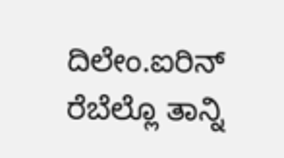ದಿಲೇಂ.ಐರಿನ್ ರೆಬೆಲ್ಲೊ ತಾನ್ನಿ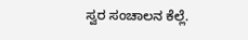ಸ್ವರ ಸಂಚಾಲನ ಕೆಲ್ಲೆ.